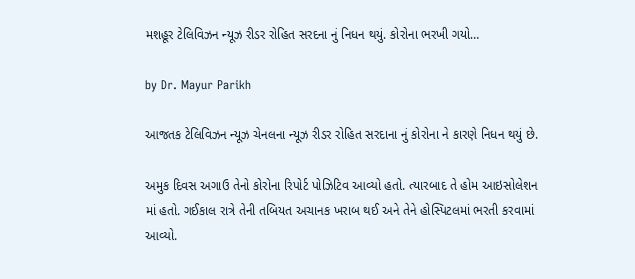મશહૂર ટેલિવિઝન ન્યૂઝ રીડર રોહિત સરદના નું નિધન થયું. કોરોના ભરખી ગયો…

by Dr. Mayur Parikh

આજતક ટેલિવિઝન ન્યૂઝ ચેનલના ન્યૂઝ રીડર રોહિત સરદાના નું કોરોના ને કારણે નિધન થયું છે.

અમુક દિવસ અગાઉ તેનો કોરોના રિપોર્ટ પોઝિટિવ આવ્યો હતો. ત્યારબાદ તે હોમ આઇસોલેશન માં હતો. ગઈકાલ રાત્રે તેની તબિયત અચાનક ખરાબ થઈ અને તેને હોસ્પિટલમાં ભરતી કરવામાં આવ્યો.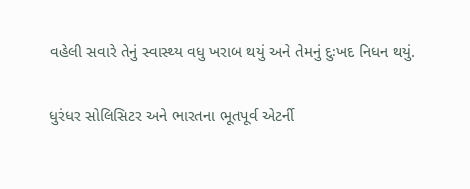વહેલી સવારે તેનું સ્વાસ્થ્ય વધુ ખરાબ થયું અને તેમનું દુઃખદ નિધન થયું.

ધુરંધર સોલિસિટર અને ભારતના ભૂતપૂર્વ એટર્ની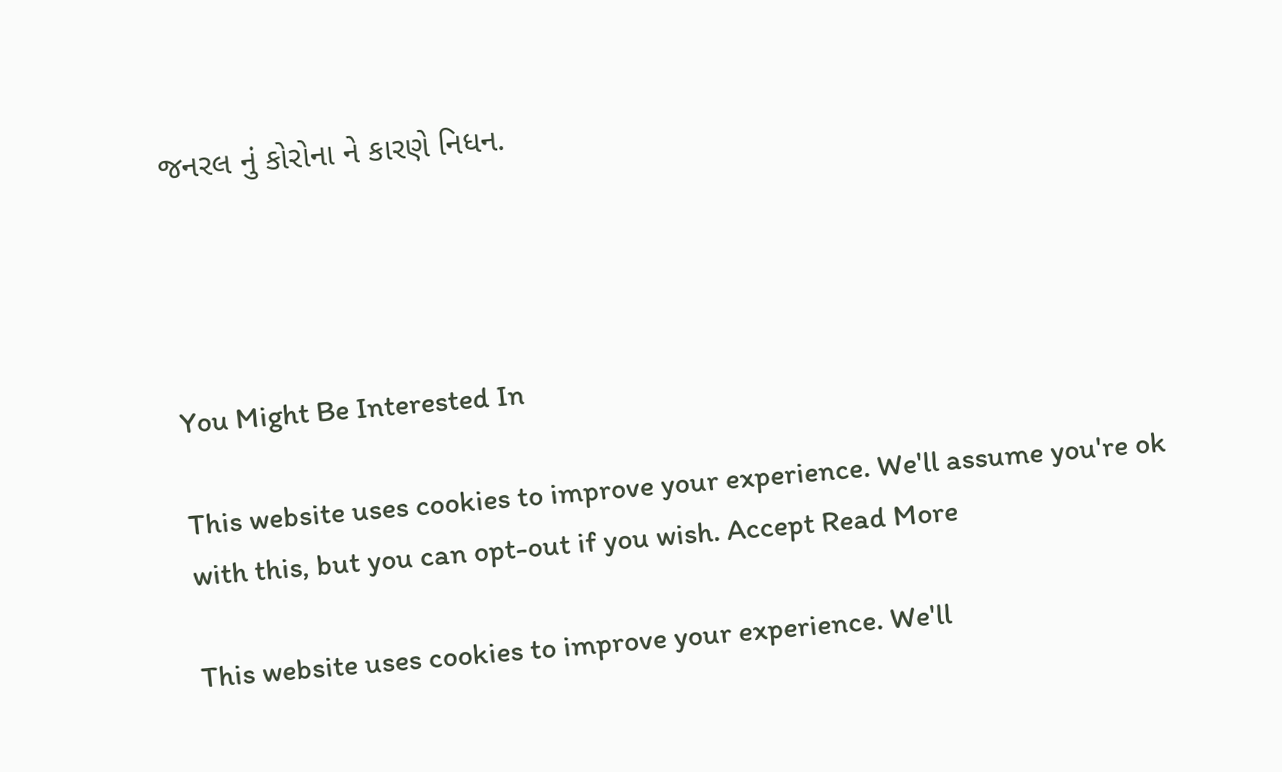જનરલ નું કોરોના ને કારણે નિધન.




You Might Be Interested In

This website uses cookies to improve your experience. We'll assume you're ok with this, but you can opt-out if you wish. Accept Read More

This website uses cookies to improve your experience. We'll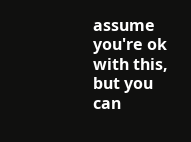assume you're ok with this, but you can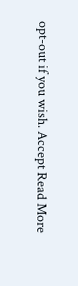opt-out if you wish. Accept Read More